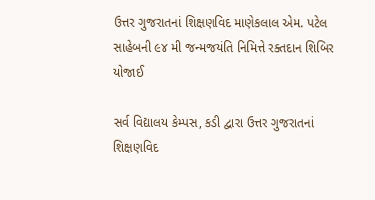ઉત્તર ગુજરાતનાં શિક્ષણવિદ માણેકલાલ એમ. પટેલ સાહેબની ૯૪ મી જન્મજયંતિ નિમિત્તે રક્તદાન શિબિર યોજાઈ

સર્વ વિદ્યાલય કેમ્પસ, કડી દ્વારા ઉત્તર ગુજરાતનાં શિક્ષણવિદ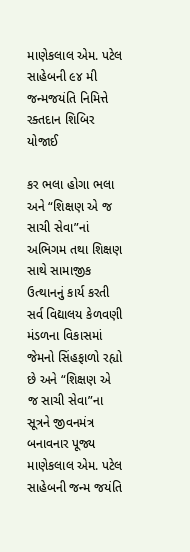માણેકલાલ એમ. પટેલ સાહેબની ૯૪ મી જન્મજયંતિ નિમિત્તે રક્તદાન શિબિર યોજાઈ

કર ભલા હોગા ભલા અને “શિક્ષણ એ જ સાચી સેવા”નાં અભિગમ તથા શિક્ષણ સાથે સામાજીક ઉત્થાનનું કાર્ય કરતી સર્વ વિદ્યાલય કેળવણી મંડળના વિકાસમાં જેમનો સિંહફાળો રહ્યો છે અને “શિક્ષણ એ જ સાચી સેવા”ના સૂત્રને જીવનમંત્ર બનાવનાર પૂજ્ય માણેકલાલ એમ. પટેલ સાહેબની જન્મ જયંતિ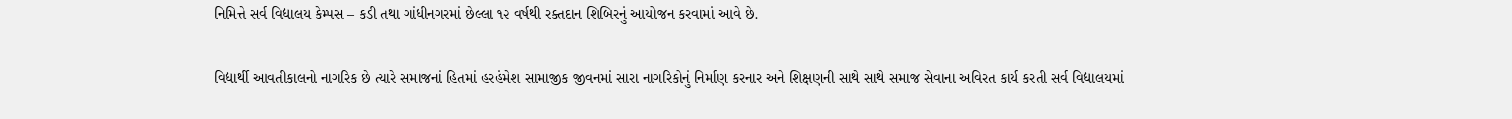નિમિત્તે સર્વ વિદ્યાલય કેમ્પસ – કડી તથા ગાંધીનગરમાં છેલ્લા ૧૨ વર્ષથી રક્તદાન શિબિરનું આયોજન કરવામાં આવે છે.

વિદ્યાર્થી આવતીકાલનો નાગરિક છે ત્યારે સમાજનાં હિતમાં હરહંમેશ સામાજીક જીવનમાં સારા નાગરિકોનું નિર્માણ કરનાર અને શિક્ષણની સાથે સાથે સમાજ સેવાના અવિરત કાર્ય કરતી સર્વ વિદ્યાલયમાં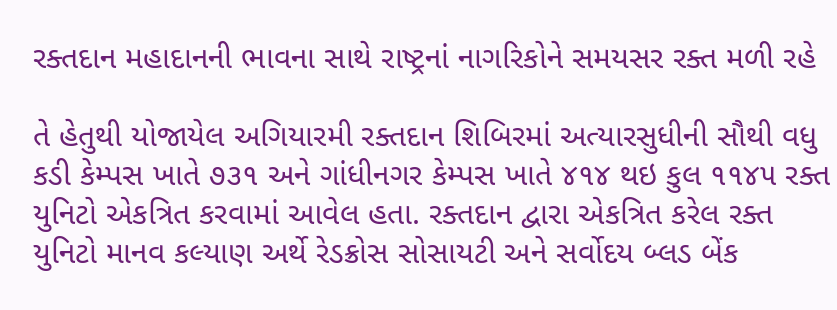રક્તદાન મહાદાનની ભાવના સાથે રાષ્ટ્રનાં નાગરિકોને સમયસર રક્ત મળી રહે

તે હેતુથી યોજાયેલ અગિયારમી રક્તદાન શિબિરમાં અત્યારસુધીની સૌથી વધુ કડી કેમ્પસ ખાતે ૭૩૧ અને ગાંધીનગર કેમ્પસ ખાતે ૪૧૪ થઇ કુલ ૧૧૪૫ રક્ત યુનિટો એકત્રિત કરવામાં આવેલ હતા. રક્તદાન દ્વારા એકત્રિત કરેલ રક્ત યુનિટો માનવ કલ્યાણ અર્થે રેડક્રોસ સોસાયટી અને સર્વોદય બ્લડ બેંક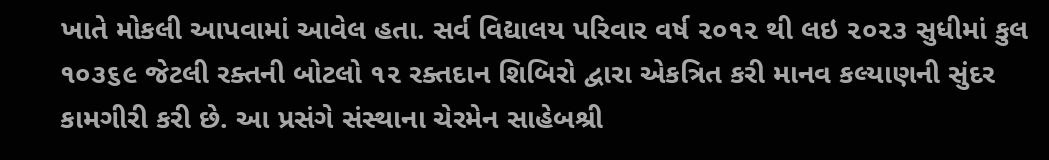ખાતે મોકલી આપવામાં આવેલ હતા. સર્વ વિદ્યાલય પરિવાર વર્ષ ૨૦૧૨ થી લઇ ૨૦૨૩ સુધીમાં કુલ ૧૦૩૬૯ જેટલી રક્તની બોટલો ૧૨ રક્તદાન શિબિરો દ્વારા એકત્રિત કરી માનવ કલ્યાણની સુંદર કામગીરી કરી છે. આ પ્રસંગે સંસ્થાના ચેરમેન સાહેબશ્રી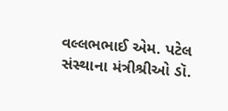વલ્લભભાઈ એમ. પટેલ સંસ્થાના મંત્રીશ્રીઓ ડૉ.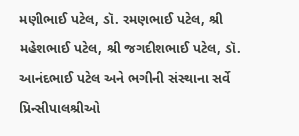મણીભાઈ પટેલ, ડૉ. રમણભાઈ પટેલ, શ્રી મહેશભાઈ પટેલ, શ્રી જગદીશભાઈ પટેલ, ડૉ. આનંદભાઈ પટેલ અને ભગીની સંસ્થાના સર્વે પ્રિન્સીપાલશ્રીઓ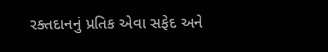રક્તદાનનું પ્રતિક એવા સફેદ અને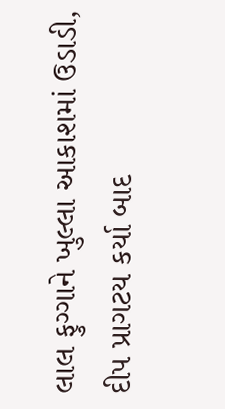લાલ ફુગ્ગાને ખુલ્લા આકાશમાં ઉડાડી, દીપ પ્રાગટય કર્યા બાદ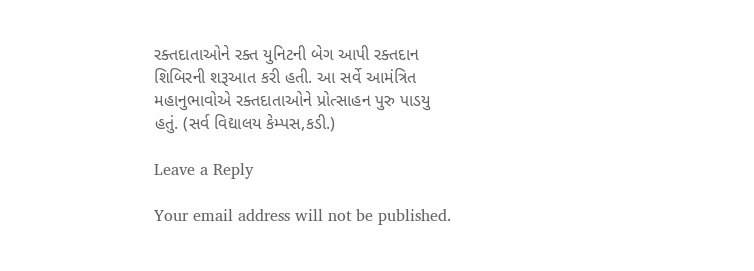રક્તદાતાઓને રક્ત યુનિટની બેગ આપી રક્તદાન શિબિરની શરૂઆત કરી હતી. આ સર્વે આમંત્રિત મહાનુભાવોએ રક્તદાતાઓને પ્રોત્સાહન પુરુ પાડયુ હતું. (સર્વ વિદ્યાલય કેમ્પસ,કડી.)

Leave a Reply

Your email address will not be published.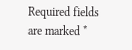Required fields are marked *